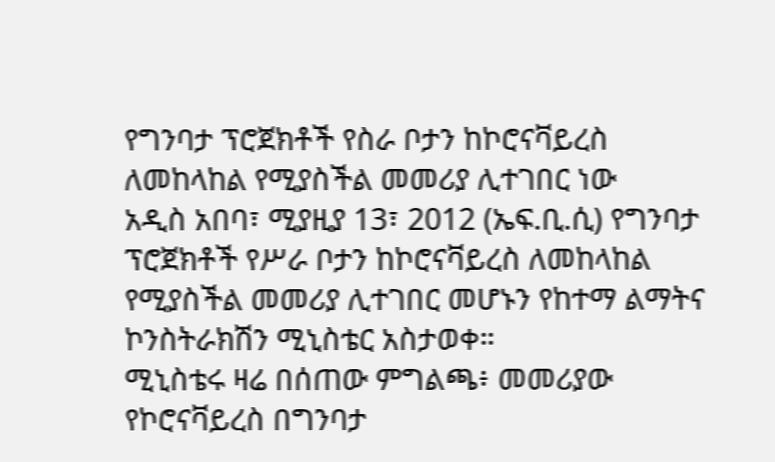የግንባታ ፕሮጀክቶች የስራ ቦታን ከኮሮናቫይረስ ለመከላከል የሚያስችል መመሪያ ሊተገበር ነው
አዲስ አበባ፣ ሚያዚያ 13፣ 2012 (ኤፍ.ቢ.ሲ) የግንባታ ፕሮጀክቶች የሥራ ቦታን ከኮሮናቫይረስ ለመከላከል የሚያስችል መመሪያ ሊተገበር መሆኑን የከተማ ልማትና ኮንስትራክሽን ሚኒስቴር አስታወቀ።
ሚኒስቴሩ ዛሬ በሰጠው ምግልጫ፥ መመሪያው የኮሮናቫይረስ በግንባታ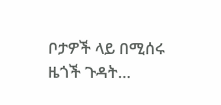ቦታዎች ላይ በሚሰሩ ዜጎች ጉዳት…